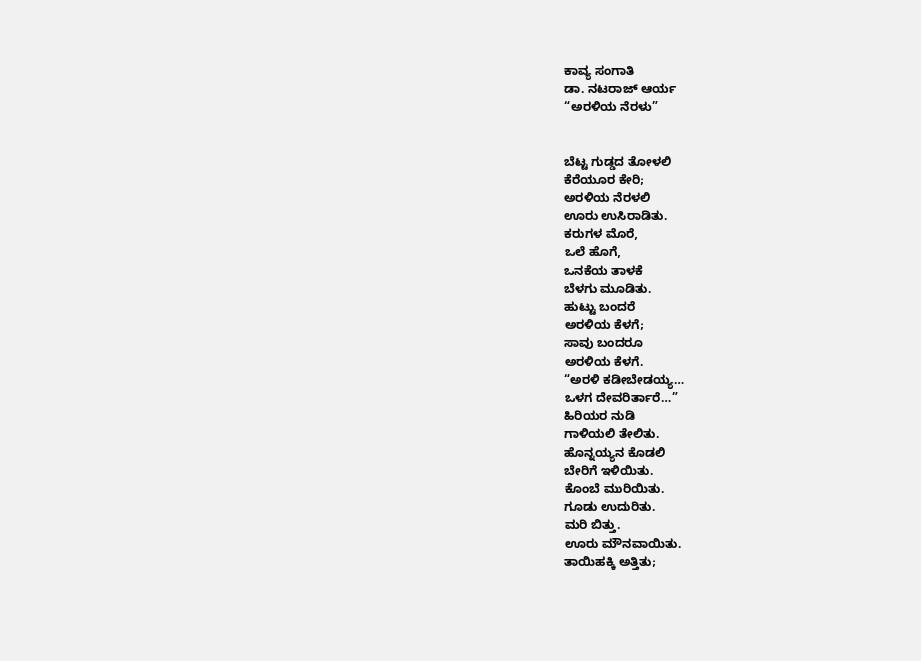ಕಾವ್ಯ ಸಂಗಾತಿ
ಡಾ. ನಟರಾಜ್ ಆರ್ಯ
“ಅರಳಿಯ ನೆರಳು”


ಬೆಟ್ಟ ಗುಡ್ಡದ ತೋಳಲಿ
ಕೆರೆಯೂರ ಕೇರಿ;
ಅರಳಿಯ ನೆರಳಲಿ
ಊರು ಉಸಿರಾಡಿತು.
ಕರುಗಳ ಮೊರೆ,
ಒಲೆ ಹೊಗೆ,
ಒನಕೆಯ ತಾಳಕೆ
ಬೆಳಗು ಮೂಡಿತು.
ಹುಟ್ಟು ಬಂದರೆ
ಅರಳಿಯ ಕೆಳಗೆ;
ಸಾವು ಬಂದರೂ
ಅರಳಿಯ ಕೆಳಗೆ.
“ಅರಳಿ ಕಡೀಬೇಡಯ್ಯ…
ಒಳಗ ದೇವರಿರ್ತಾರೆ…”
ಹಿರಿಯರ ನುಡಿ
ಗಾಳಿಯಲಿ ತೇಲಿತು.
ಹೊನ್ನಯ್ಯನ ಕೊಡಲಿ
ಬೇರಿಗೆ ಇಳಿಯಿತು.
ಕೊಂಬೆ ಮುರಿಯಿತು.
ಗೂಡು ಉದುರಿತು.
ಮರಿ ಬಿತ್ತು.
ಊರು ಮೌನವಾಯಿತು.
ತಾಯಿಹಕ್ಕಿ ಅತ್ತಿತು;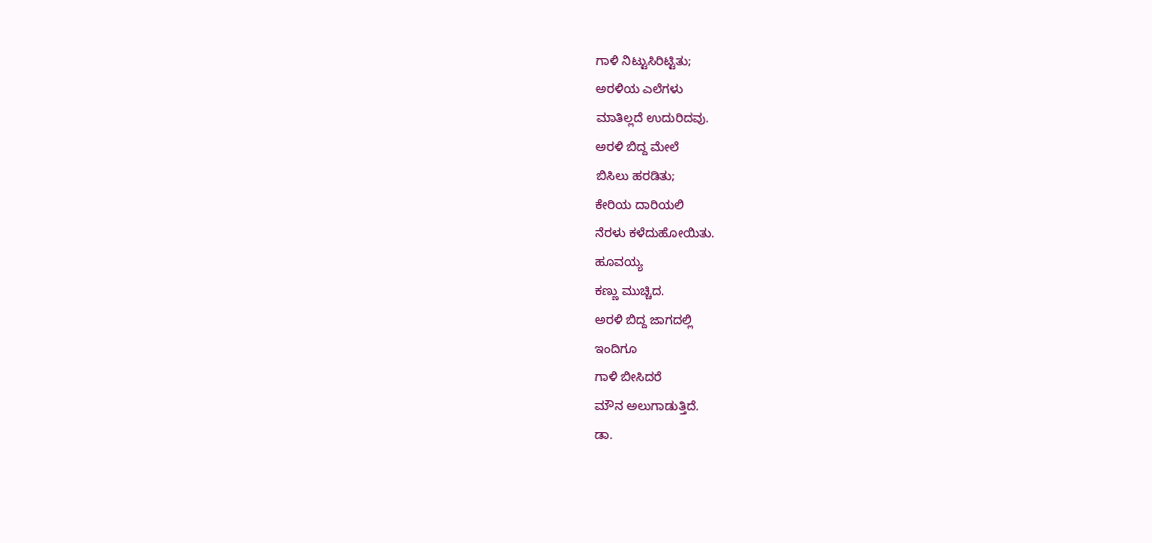ಗಾಳಿ ನಿಟ್ಟುಸಿರಿಟ್ಟಿತು;
ಅರಳಿಯ ಎಲೆಗಳು
ಮಾತಿಲ್ಲದೆ ಉದುರಿದವು.
ಅರಳಿ ಬಿದ್ದ ಮೇಲೆ
ಬಿಸಿಲು ಹರಡಿತು;
ಕೇರಿಯ ದಾರಿಯಲಿ
ನೆರಳು ಕಳೆದುಹೋಯಿತು.
ಹೂವಯ್ಯ
ಕಣ್ಣು ಮುಚ್ಚಿದ.
ಅರಳಿ ಬಿದ್ದ ಜಾಗದಲ್ಲಿ
ಇಂದಿಗೂ
ಗಾಳಿ ಬೀಸಿದರೆ
ಮೌನ ಅಲುಗಾಡುತ್ತಿದೆ.
ಡಾ.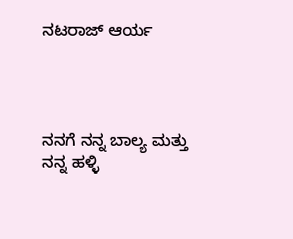ನಟರಾಜ್ ಆರ್ಯ




ನನಗೆ ನನ್ನ ಬಾಲ್ಯ ಮತ್ತು ನನ್ನ ಹಳ್ಳಿ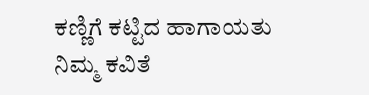ಕಣ್ಣಿಗೆ ಕಟ್ಟಿದ ಹಾಗಾಯತು ನಿಮ್ಮ ಕವಿತೆ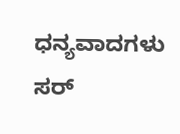ಧನ್ಯವಾದಗಳು ಸರ್